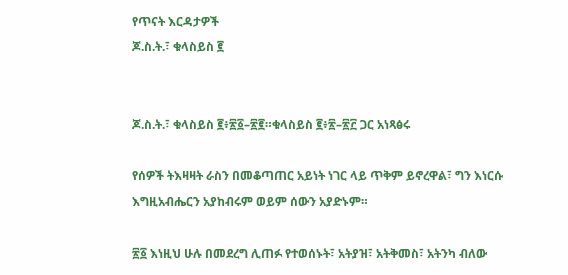የጥናት እርዳታዎች
ጆ.ስ.ት.፣ ቁላስይስ ፪


ጆ.ስ.ት.፣ ቁላስይስ ፪፥፳፩–፳፪።ቁላስይስ ፪፥፳–፳፫ ጋር አነጻፅሩ

የሰዎች ትእዛዛት ራስን በመቆጣጠር አይነት ነገር ላይ ጥቅም ይኖረዋል፣ ግን እነርሱ እግዚአብሔርን አያከብሩም ወይም ሰውን አያድኑም።

፳፩ እነዚህ ሁሉ በመደረግ ሊጠፉ የተወሰኑት፣ አትያዝ፣ አትቅመስ፣ አትንካ ብለው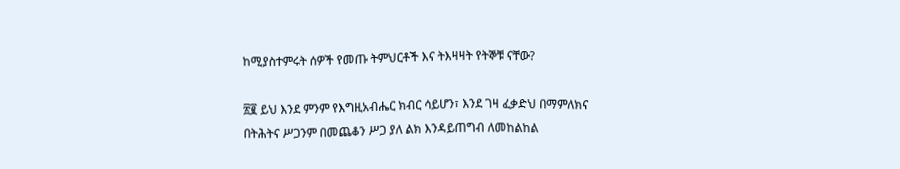ከሚያስተምሩት ሰዎች የመጡ ትምህርቶች እና ትእዛዛት የትኞቹ ናቸው?

፳፪ ይህ እንደ ምንም የእግዚአብሔር ክብር ሳይሆን፣ እንደ ገዛ ፈቃድህ በማምለክና በትሕትና ሥጋንም በመጨቆን ሥጋ ያለ ልክ እንዳይጠግብ ለመከልከል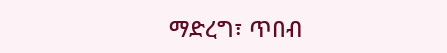ማድረግ፣ ጥበብ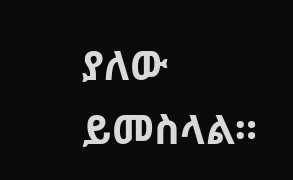ያለው ይመስላል።